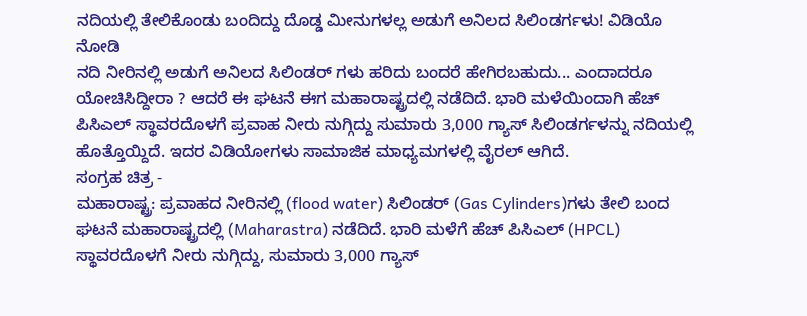ನದಿಯಲ್ಲಿ ತೇಲಿಕೊಂಡು ಬಂದಿದ್ದು ದೊಡ್ಡ ಮೀನುಗಳಲ್ಲ ಅಡುಗೆ ಅನಿಲದ ಸಿಲಿಂಡರ್ಗಳು! ವಿಡಿಯೊ ನೋಡಿ
ನದಿ ನೀರಿನಲ್ಲಿ ಅಡುಗೆ ಅನಿಲದ ಸಿಲಿಂಡರ್ ಗಳು ಹರಿದು ಬಂದರೆ ಹೇಗಿರಬಹುದು... ಎಂದಾದರೂ ಯೋಚಿಸಿದ್ದೀರಾ ? ಆದರೆ ಈ ಘಟನೆ ಈಗ ಮಹಾರಾಷ್ಟ್ರದಲ್ಲಿ ನಡೆದಿದೆ. ಭಾರಿ ಮಳೆಯಿಂದಾಗಿ ಹೆಚ್ ಪಿಸಿಎಲ್ ಸ್ಥಾವರದೊಳಗೆ ಪ್ರವಾಹ ನೀರು ನುಗ್ಗಿದ್ದು ಸುಮಾರು 3,000 ಗ್ಯಾಸ್ ಸಿಲಿಂಡರ್ಗಳನ್ನು ನದಿಯಲ್ಲಿ ಹೊತ್ತೊಯ್ದಿದೆ. ಇದರ ವಿಡಿಯೋಗಳು ಸಾಮಾಜಿಕ ಮಾಧ್ಯಮಗಳಲ್ಲಿ ವೈರಲ್ ಆಗಿದೆ.
ಸಂಗ್ರಹ ಚಿತ್ರ -
ಮಹಾರಾಷ್ಟ್ರ: ಪ್ರವಾಹದ ನೀರಿನಲ್ಲಿ (flood water) ಸಿಲಿಂಡರ್ (Gas Cylinders)ಗಳು ತೇಲಿ ಬಂದ ಘಟನೆ ಮಹಾರಾಷ್ಟ್ರದಲ್ಲಿ (Maharastra) ನಡೆದಿದೆ. ಭಾರಿ ಮಳೆಗೆ ಹೆಚ್ ಪಿಸಿಎಲ್ (HPCL) ಸ್ಥಾವರದೊಳಗೆ ನೀರು ನುಗ್ಗಿದ್ದು, ಸುಮಾರು 3,000 ಗ್ಯಾಸ್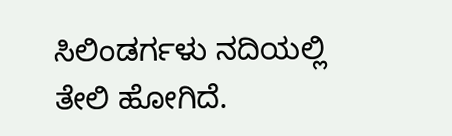ಸಿಲಿಂಡರ್ಗಳು ನದಿಯಲ್ಲಿ ತೇಲಿ ಹೋಗಿದೆ.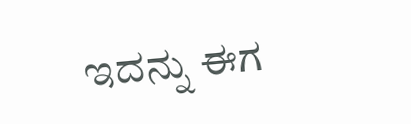ಇದನ್ನು ಈಗ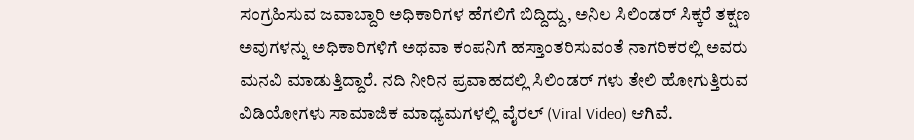ಸಂಗ್ರಹಿಸುವ ಜವಾಬ್ದಾರಿ ಅಧಿಕಾರಿಗಳ ಹೆಗಲಿಗೆ ಬಿದ್ದಿದ್ದು, ಅನಿಲ ಸಿಲಿಂಡರ್ ಸಿಕ್ಕರೆ ತಕ್ಷಣ ಅವುಗಳನ್ನು ಅಧಿಕಾರಿಗಳಿಗೆ ಅಥವಾ ಕಂಪನಿಗೆ ಹಸ್ತಾಂತರಿಸುವಂತೆ ನಾಗರಿಕರಲ್ಲಿ ಅವರು ಮನವಿ ಮಾಡುತ್ತಿದ್ದಾರೆ. ನದಿ ನೀರಿನ ಪ್ರವಾಹದಲ್ಲಿ ಸಿಲಿಂಡರ್ ಗಳು ತೇಲಿ ಹೋಗುತ್ತಿರುವ ವಿಡಿಯೋಗಳು ಸಾಮಾಜಿಕ ಮಾಧ್ಯಮಗಳಲ್ಲಿ ವೈರಲ್ (Viral Video) ಆಗಿವೆ.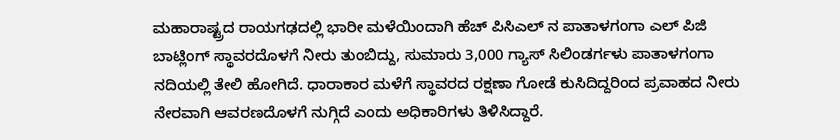ಮಹಾರಾಷ್ಟ್ರದ ರಾಯಗಢದಲ್ಲಿ ಭಾರೀ ಮಳೆಯಿಂದಾಗಿ ಹೆಚ್ ಪಿಸಿಎಲ್ ನ ಪಾತಾಳಗಂಗಾ ಎಲ್ ಪಿಜಿ ಬಾಟ್ಲಿಂಗ್ ಸ್ಥಾವರದೊಳಗೆ ನೀರು ತುಂಬಿದ್ದು, ಸುಮಾರು 3,000 ಗ್ಯಾಸ್ ಸಿಲಿಂಡರ್ಗಳು ಪಾತಾಳಗಂಗಾ ನದಿಯಲ್ಲಿ ತೇಲಿ ಹೋಗಿದೆ. ಧಾರಾಕಾರ ಮಳೆಗೆ ಸ್ಥಾವರದ ರಕ್ಷಣಾ ಗೋಡೆ ಕುಸಿದಿದ್ದರಿಂದ ಪ್ರವಾಹದ ನೀರು ನೇರವಾಗಿ ಆವರಣದೊಳಗೆ ನುಗ್ಗಿದೆ ಎಂದು ಅಧಿಕಾರಿಗಳು ತಿಳಿಸಿದ್ದಾರೆ.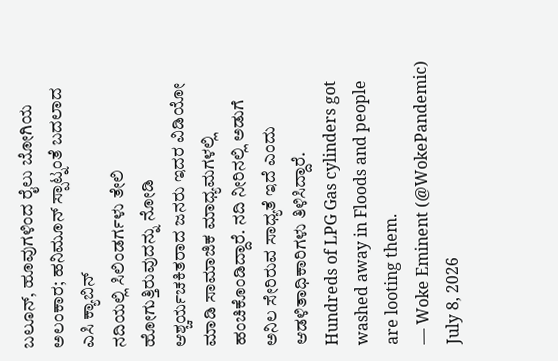ಬಲೂನ್, ಹೂವುಗಳಿಂದ ರೈಲು ಬೋಗಿಯ ಅಲಂಕಾರ; ಹನಿಮೂನ್ ಸ್ಪಾಟ್ನಂತೆ ಬದಲಾದ ಎಸಿ ಕ್ಯಾಬಿನ್
ನದಿಯಲ್ಲಿ ಸಿಲಿಂಡರ್ಗಳು ತೇಲಿ ಹೋಗುತ್ತಿರುವುದನ್ನು ನೋಡಿ ಆಶ್ಚರ್ಯಚಕಿತರಾದ ಜನರು ಇದರ ವಿಡಿಯೋ ಮಾಡಿ ಸಾಮಾಜಿಕ ಮಾಧ್ಯಮಗಳಲ್ಲಿ ಹಂಚಿಕೊಂಡಿದ್ದಾರೆ. ನದಿ ನೀರಿನಲ್ಲಿ ಅಡುಗೆ ಅನಿಲ ಸೇರಿರುವ ಸಾಧ್ಯತೆ ಇದೆ ಎಂದು ಆಡಳಿತಾಧಿಕಾರಿಗಳು ತಿಳಿಸಿದ್ದಾರೆ.
Hundreds of LPG Gas cylinders got washed away in Floods and people are looting them.
— Woke Eminent (@WokePandemic) July 8, 2026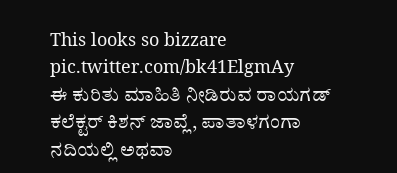This looks so bizzare pic.twitter.com/bk41ElgmAy
ಈ ಕುರಿತು ಮಾಹಿತಿ ನೀಡಿರುವ ರಾಯಗಡ್ ಕಲೆಕ್ಟರ್ ಕಿಶನ್ ಜಾವ್ಲೆ, ಪಾತಾಳಗಂಗಾ ನದಿಯಲ್ಲಿ ಅಥವಾ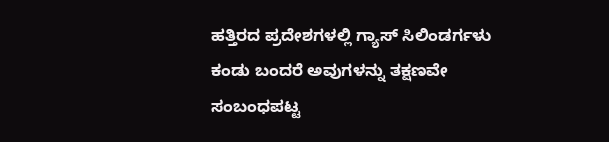ಹತ್ತಿರದ ಪ್ರದೇಶಗಳಲ್ಲಿ ಗ್ಯಾಸ್ ಸಿಲಿಂಡರ್ಗಳು ಕಂಡು ಬಂದರೆ ಅವುಗಳನ್ನು ತಕ್ಷಣವೇ ಸಂಬಂಧಪಟ್ಟ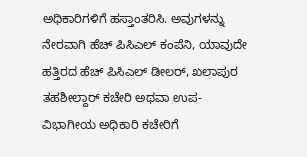ಅಧಿಕಾರಿಗಳಿಗೆ ಹಸ್ತಾಂತರಿಸಿ. ಅವುಗಳನ್ನು ನೇರವಾಗಿ ಹೆಚ್ ಪಿಸಿಎಲ್ ಕಂಪೆನಿ, ಯಾವುದೇ ಹತ್ತಿರದ ಹೆಚ್ ಪಿಸಿಎಲ್ ಡೀಲರ್, ಖಲಾಪುರ ತಹಶೀಲ್ದಾರ್ ಕಚೇರಿ ಅಥವಾ ಉಪ-ವಿಭಾಗೀಯ ಅಧಿಕಾರಿ ಕಚೇರಿಗೆ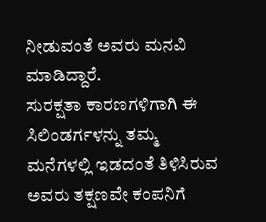ನೀಡುವಂತೆ ಅವರು ಮನವಿ ಮಾಡಿದ್ದಾರೆ.
ಸುರಕ್ಷತಾ ಕಾರಣಗಳಿಗಾಗಿ ಈ ಸಿಲಿಂಡರ್ಗಳನ್ನು ತಮ್ಮ ಮನೆಗಳಲ್ಲಿ ಇಡದಂತೆ ತಿಳಿಸಿರುವ ಅವರು ತಕ್ಷಣವೇ ಕಂಪನಿಗೆ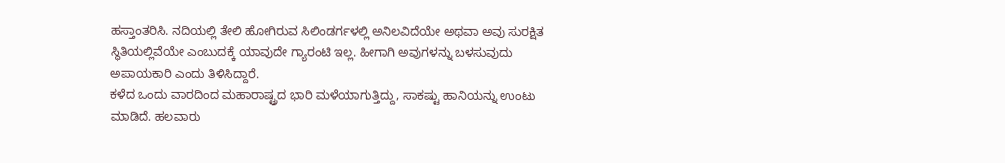ಹಸ್ತಾಂತರಿಸಿ. ನದಿಯಲ್ಲಿ ತೇಲಿ ಹೋಗಿರುವ ಸಿಲಿಂಡರ್ಗಳಲ್ಲಿ ಅನಿಲವಿದೆಯೇ ಅಥವಾ ಅವು ಸುರಕ್ಷಿತ ಸ್ಥಿತಿಯಲ್ಲಿವೆಯೇ ಎಂಬುದಕ್ಕೆ ಯಾವುದೇ ಗ್ಯಾರಂಟಿ ಇಲ್ಲ. ಹೀಗಾಗಿ ಅವುಗಳನ್ನು ಬಳಸುವುದು ಅಪಾಯಕಾರಿ ಎಂದು ತಿಳಿಸಿದ್ದಾರೆ.
ಕಳೆದ ಒಂದು ವಾರದಿಂದ ಮಹಾರಾಷ್ಟ್ರದ ಭಾರಿ ಮಳೆಯಾಗುತ್ತಿದ್ದು, ಸಾಕಷ್ಟು ಹಾನಿಯನ್ನು ಉಂಟು ಮಾಡಿದೆ. ಹಲವಾರು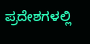ಪ್ರದೇಶಗಳಲ್ಲಿ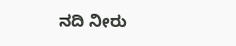ನದಿ ನೀರು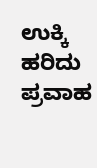ಉಕ್ಕಿ ಹರಿದು ಪ್ರವಾಹ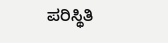ಪರಿಸ್ಥಿತಿ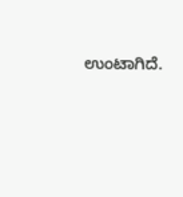ಉಂಟಾಗಿದೆ.